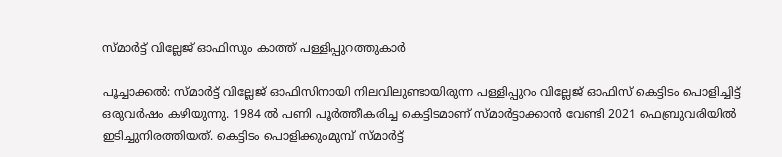സ്മാർട്ട് വില്ലേജ് ഓഫിസും കാത്ത് പള്ളിപ്പുറത്തുകാർ

പൂച്ചാക്കൽ: സ്മാർട്ട് വില്ലേജ് ഓഫിസിനായി നിലവിലുണ്ടായിരുന്ന പള്ളിപ്പുറം വില്ലേജ് ഓഫിസ് കെട്ടിടം പൊളിച്ചിട്ട് ഒരുവർഷം കഴിയുന്നു. 1984 ൽ പണി പൂർത്തീകരിച്ച കെട്ടിടമാണ് സ്മാർട്ടാക്കാൻ വേണ്ടി 2021 ഫെബ്രുവരിയിൽ ഇടിച്ചുനിരത്തിയത്. കെട്ടിടം പൊളിക്കുംമുമ്പ് സ്മാർട്ട്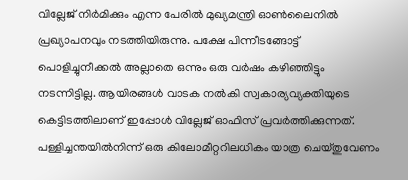വില്ലേജ് നിർമിക്കും എന്ന പേരിൽ മുഖ്യമന്ത്രി ഓൺലൈനിൽ പ്രഖ്യാപനവും നടത്തിയിരുന്നു. പക്ഷേ പിന്നീടങ്ങോട്ട് പൊളിച്ചുനീക്കൽ അല്ലാതെ ഒന്നും ഒരു വർഷം കഴിഞ്ഞിട്ടും നടന്നിട്ടില്ല. ആയിരങ്ങൾ വാടക നൽകി സ്വകാര്യവ്യക്തിയുടെ കെട്ടിടത്തിലാണ് ഇപ്പോൾ വില്ലേജ് ഓഫിസ് പ്രവർത്തിക്കുന്നത്. പള്ളിച്ചന്തയിൽനിന്ന് ഒരു കിലോമീറ്ററിലധികം യാത്ര ചെയ്തുവേണം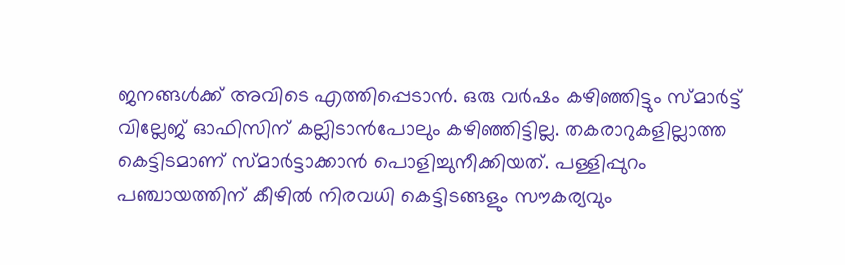ജനങ്ങൾക്ക് അവിടെ എത്തിപ്പെടാൻ. ഒരു വർഷം കഴിഞ്ഞിട്ടും സ്മാർട്ട് വില്ലേജ് ഓഫിസിന് കല്ലിടാൻപോലും കഴിഞ്ഞിട്ടില്ല. തകരാറുകളില്ലാത്ത കെട്ടിടമാണ് സ്മാർട്ടാക്കാൻ പൊളിച്ചുനീക്കിയത്. പള്ളിപ്പുറം പഞ്ചായത്തിന് കീഴിൽ നിരവധി കെട്ടിടങ്ങളും സൗകര്യവും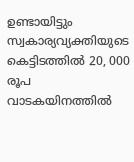ഉണ്ടായിട്ടും സ്വകാര്യവ്യക്തിയുടെ കെട്ടിടത്തിൽ 20, 000 രൂപ വാടകയിനത്തിൽ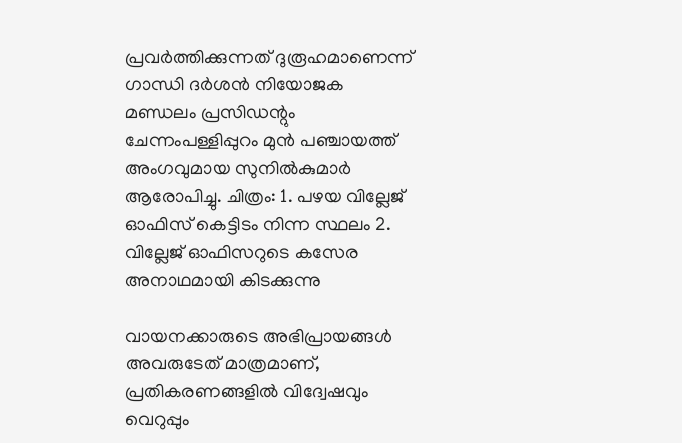പ്രവർത്തിക്കുന്നത് ദുരൂഹമാണെന്ന് ഗാന്ധി ദർശൻ നിയോജക മണ്ഡലം പ്രസിഡന്റും ചേന്നംപള്ളിപ്പുറം മുൻ പഞ്ചായത്ത് അംഗവുമായ സുനിൽകുമാർ ആരോപിച്ചു. ചിത്രം: 1. പഴയ വില്ലേജ് ഓഫിസ് കെട്ടിടം നിന്ന സ്ഥലം 2. വില്ലേജ് ഓഫിസറുടെ കസേര അനാഥമായി കിടക്കുന്നു

വായനക്കാരുടെ അഭിപ്രായങ്ങള്‍ അവരുടേത് മാത്രമാണ്, പ്രതികരണങ്ങളിൽ വിദ്വേഷവും വെറുപ്പും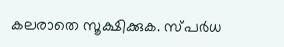കലരാതെ സൂക്ഷിക്കുക. സ്പർധ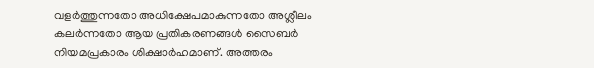വളർത്തുന്നതോ അധിക്ഷേപമാകുന്നതോ അശ്ലീലം കലർന്നതോ ആയ പ്രതികരണങ്ങൾ സൈബർ നിയമപ്രകാരം ശിക്ഷാർഹമാണ്. അത്തരം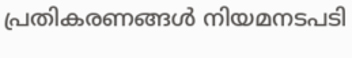പ്രതികരണങ്ങൾ നിയമനടപടി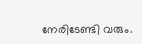നേരിടേണ്ടി വരും.